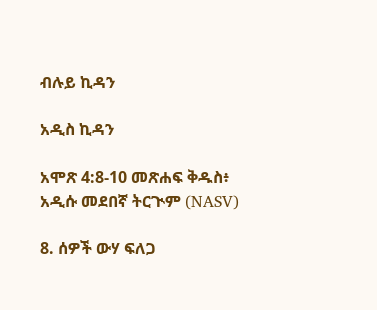ብሉይ ኪዳን

አዲስ ኪዳን

አሞጽ 4:8-10 መጽሐፍ ቅዱስ፥ አዲሱ መደበኛ ትርጒም (NASV)

8. ሰዎች ውሃ ፍለጋ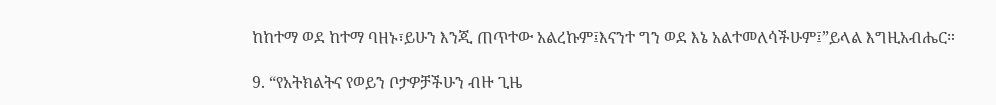ከከተማ ወደ ከተማ ባዘኑ፣ይሁን እንጂ ጠጥተው አልረኩም፤እናንተ ግን ወደ እኔ አልተመለሳችሁም፤”ይላል እግዚአብሔር።

9. “የአትክልትና የወይን ቦታዎቻችሁን ብዙ ጊዜ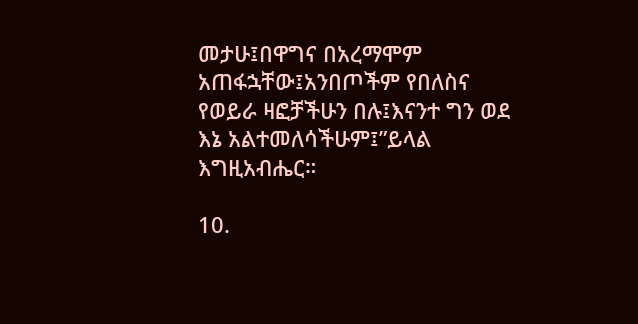መታሁ፤በዋግና በአረማሞም አጠፋኋቸው፤አንበጦችም የበለስና የወይራ ዛፎቻችሁን በሉ፤እናንተ ግን ወደ እኔ አልተመለሳችሁም፤”ይላል እግዚአብሔር።

10.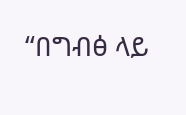“በግብፅ ላይ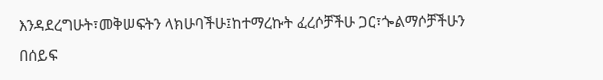እንዳደረግሁት፣መቅሠፍትን ላክሁባችሁ፤ከተማረኩት ፈረሶቻችሁ ጋር፣ጐልማሶቻችሁን በሰይፍ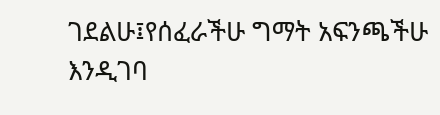ገደልሁ፤የሰፈራችሁ ግማት አፍንጫችሁ እንዲገባ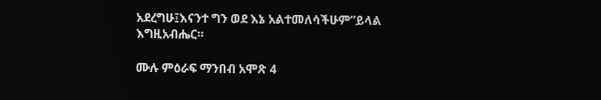አደረግሁ፤እናንተ ግን ወደ እኔ አልተመለሳችሁም”ይላል እግዚአብሔር።

ሙሉ ምዕራፍ ማንበብ አሞጽ 4